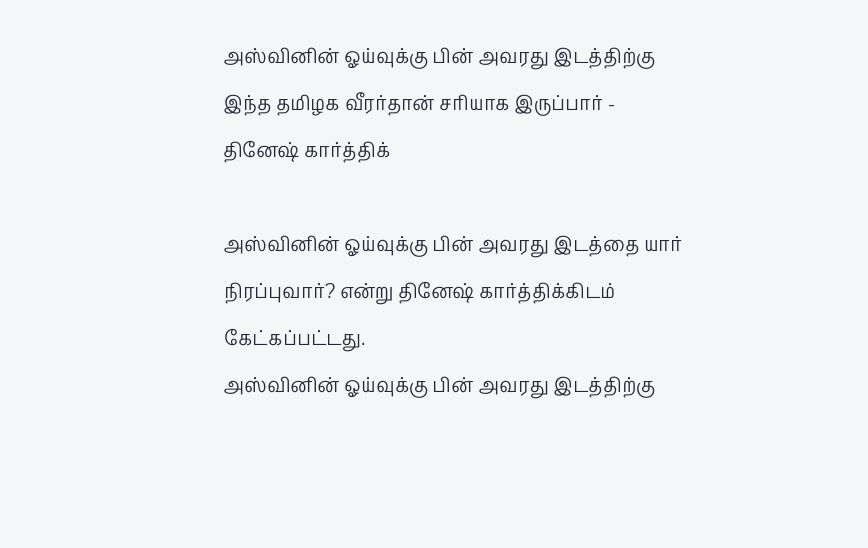அஸ்வினின் ஓய்வுக்கு பின் அவரது இடத்திற்கு இந்த தமிழக வீரர்தான் சரியாக இருப்பார் - தினேஷ் கார்த்திக்

அஸ்வினின் ஓய்வுக்கு பின் அவரது இடத்தை யார் நிரப்புவார்? என்று தினேஷ் கார்த்திக்கிடம் கேட்கப்பட்டது.
அஸ்வினின் ஓய்வுக்கு பின் அவரது இடத்திற்கு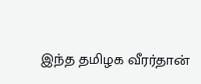இந்த தமிழக வீரர்தான்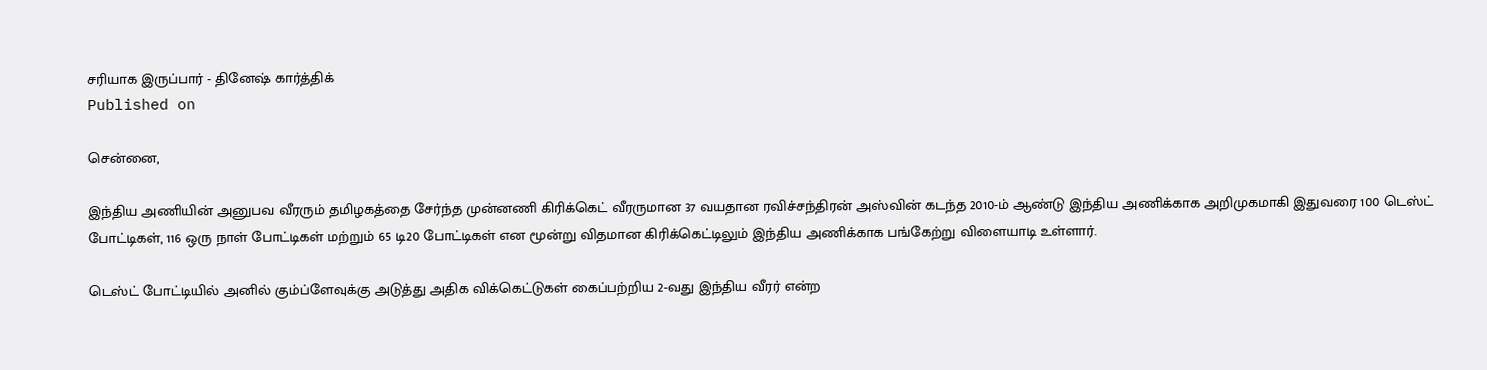சரியாக இருப்பார் - தினேஷ் கார்த்திக்
Published on

சென்னை,

இந்திய அணியின் அனுபவ வீரரும் தமிழகத்தை சேர்ந்த முன்னணி கிரிக்கெட் வீரருமான 37 வயதான ரவிச்சந்திரன் அஸ்வின் கடந்த 2010-ம் ஆண்டு இந்திய அணிக்காக அறிமுகமாகி இதுவரை 100 டெஸ்ட் போட்டிகள், 116 ஒரு நாள் போட்டிகள் மற்றும் 65 டி20 போட்டிகள் என மூன்று விதமான கிரிக்கெட்டிலும் இந்திய அணிக்காக பங்கேற்று விளையாடி உள்ளார்.

டெஸ்ட் போட்டியில் அனில் கும்ப்ளேவுக்கு அடுத்து அதிக விக்கெட்டுகள் கைப்பற்றிய 2-வது இந்திய வீரர் என்ற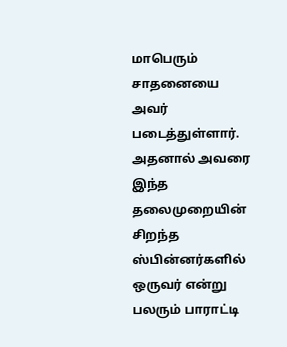மாபெரும் சாதனையை அவர் படைத்துள்ளார். அதனால் அவரை இந்த தலைமுறையின் சிறந்த ஸ்பின்னர்களில் ஒருவர் என்று பலரும் பாராட்டி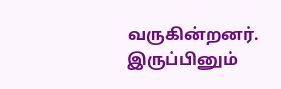வருகின்றனர். இருப்பினும்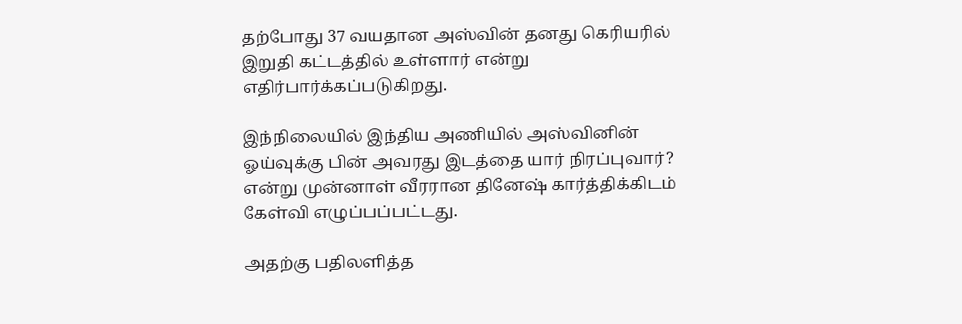தற்போது 37 வயதான அஸ்வின் தனது கெரியரில் இறுதி கட்டத்தில் உள்ளார் என்று எதிர்பார்க்கப்படுகிறது.

இந்நிலையில் இந்திய அணியில் அஸ்வினின் ஓய்வுக்கு பின் அவரது இடத்தை யார் நிரப்புவார்? என்று முன்னாள் வீரரான தினேஷ் கார்த்திக்கிடம் கேள்வி எழுப்பப்பட்டது.

அதற்கு பதிலளித்த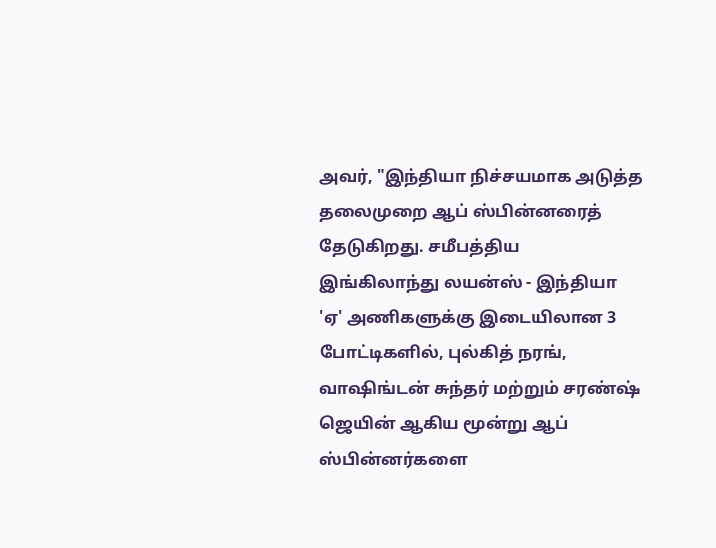அவர், "இந்தியா நிச்சயமாக அடுத்த தலைமுறை ஆப் ஸ்பின்னரைத் தேடுகிறது. சமீபத்திய இங்கிலாந்து லயன்ஸ் - இந்தியா 'ஏ' அணிகளுக்கு இடையிலான 3 போட்டிகளில், புல்கித் நரங், வாஷிங்டன் சுந்தர் மற்றும் சரண்ஷ் ஜெயின் ஆகிய மூன்று ஆப் ஸ்பின்னர்களை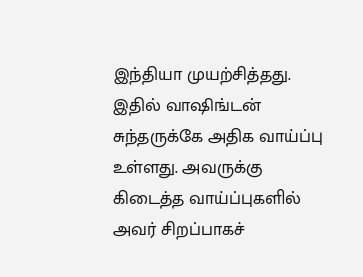இந்தியா முயற்சித்தது. இதில் வாஷிங்டன் சுந்தருக்கே அதிக வாய்ப்பு உள்ளது. அவருக்கு கிடைத்த வாய்ப்புகளில் அவர் சிறப்பாகச்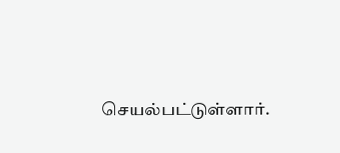செயல்பட்டுள்ளார்.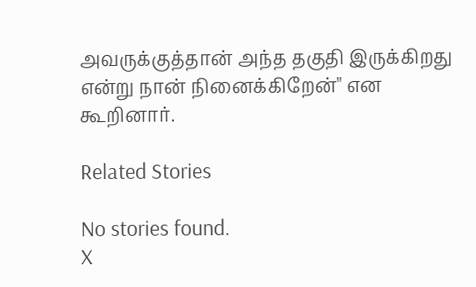அவருக்குத்தான் அந்த தகுதி இருக்கிறது என்று நான் நினைக்கிறேன்" என கூறினார்.

Related Stories

No stories found.
X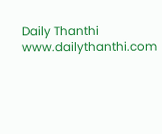Daily Thanthi
www.dailythanthi.com